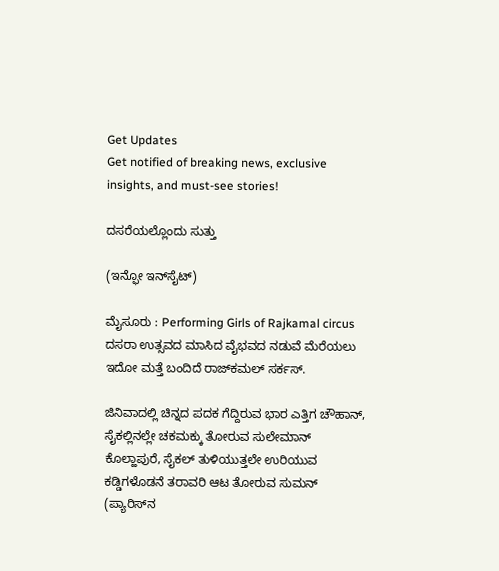Get Updates
Get notified of breaking news, exclusive insights, and must-see stories!

ದಸರೆಯಲ್ಲೊಂದು ಸುತ್ತು

(ಇನ್ಫೋ ಇನ್‌ಸೈಟ್‌)

ಮೈಸೂರು : Performing Girls of Rajkamal circus ದಸರಾ ಉತ್ಸವದ ಮಾಸಿದ ವೈಭವದ ನಡುವೆ ಮೆರೆಯಲು ಇದೋ ಮತ್ತೆ ಬಂದಿದೆ ರಾಜ್‌ಕಮಲ್‌ ಸರ್ಕಸ್‌.

ಜಿನಿವಾದಲ್ಲಿ ಚಿನ್ನದ ಪದಕ ಗೆದ್ದಿರುವ ಭಾರ ಎತ್ತಿಗ ಚೌಹಾನ್‌, ಸೈಕಲ್ಲಿನಲ್ಲೇ ಚಕಮಕ್ಕು ತೋರುವ ಸುಲೇಮಾನ್‌ ಕೊಲ್ಹಾಪುರೆ, ಸೈಕಲ್‌ ತುಳಿಯುತ್ತಲೇ ಉರಿಯುವ ಕಡ್ಡಿಗಳೊಡನೆ ತರಾವರಿ ಆಟ ತೋರುವ ಸುಮನ್‌ (ಪ್ಯಾರಿಸ್‌ನ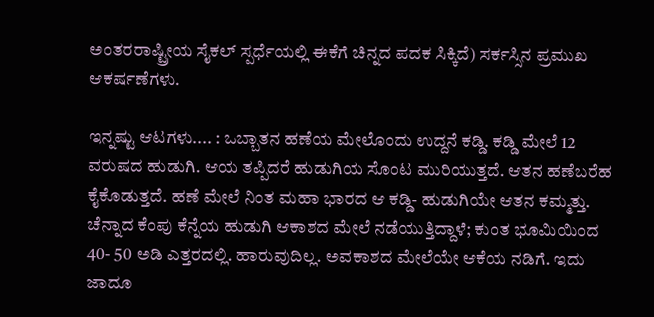ಅಂತರರಾಷ್ಟ್ರೀಯ ಸೈಕಲ್‌ ಸ್ಪರ್ಧೆಯಲ್ಲಿ ಈಕೆಗೆ ಚಿನ್ನದ ಪದಕ ಸಿಕ್ಕಿದೆ) ಸರ್ಕಸ್ಸಿನ ಪ್ರಮುಖ ಆಕರ್ಷಣೆಗಳು.

ಇನ್ನಷ್ಟು ಆಟಗಳು.... : ಒಬ್ಬಾತನ ಹಣೆಯ ಮೇಲೊಂದು ಉದ್ದನೆ ಕಡ್ಡಿ. ಕಡ್ಡಿ ಮೇಲೆ 12 ವರುಷದ ಹುಡುಗಿ. ಆಯ ತಪ್ಪಿದರೆ ಹುಡುಗಿಯ ಸೊಂಟ ಮುರಿಯುತ್ತದೆ. ಆತನ ಹಣೆಬರೆಹ ಕೈಕೊಡುತ್ತದೆ. ಹಣೆ ಮೇಲೆ ನಿಂತ ಮಹಾ ಭಾರದ ಆ ಕಡ್ಡಿ- ಹುಡುಗಿಯೇ ಆತನ ಕಮ್ಮತ್ತು.
ಚೆನ್ನಾದ ಕೆಂಪು ಕೆನ್ನೆಯ ಹುಡುಗಿ ಆಕಾಶದ ಮೇಲೆ ನಡೆಯುತ್ತಿದ್ದಾಳೆ; ಕುಂತ ಭೂಮಿಯಿಂದ 40- 50 ಅಡಿ ಎತ್ತರದಲ್ಲಿ. ಹಾರುವುದಿಲ್ಲ. ಅವಕಾಶದ ಮೇಲೆಯೇ ಆಕೆಯ ನಡಿಗೆ. ಇದು ಜಾದೂ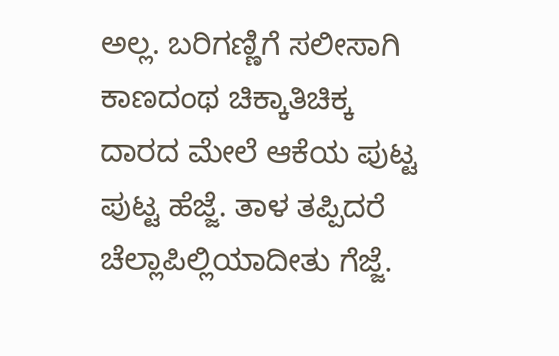ಅಲ್ಲ. ಬರಿಗಣ್ಣಿಗೆ ಸಲೀಸಾಗಿ ಕಾಣದಂಥ ಚಿಕ್ಕಾತಿಚಿಕ್ಕ ದಾರದ ಮೇಲೆ ಆಕೆಯ ಪುಟ್ಟ ಪುಟ್ಟ ಹೆಜ್ಜೆ. ತಾಳ ತಪ್ಪಿದರೆ ಚೆಲ್ಲಾಪಿಲ್ಲಿಯಾದೀತು ಗೆಜ್ಜೆ.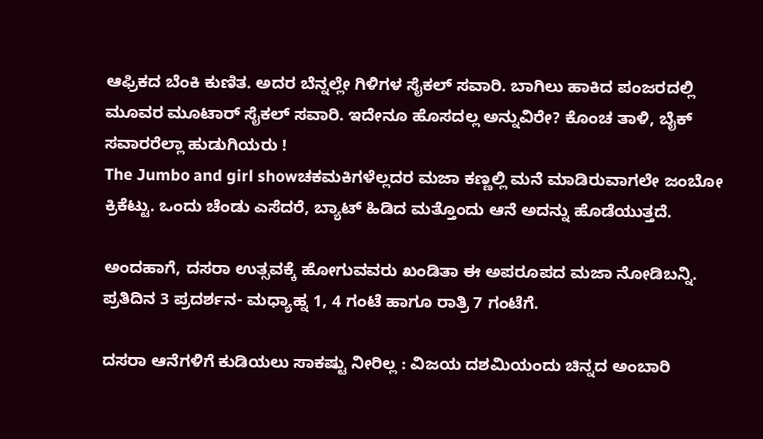ಆಫ್ರಿಕದ ಬೆಂಕಿ ಕುಣಿತ. ಅದರ ಬೆನ್ನಲ್ಲೇ ಗಿಳಿಗಳ ಸೈಕಲ್‌ ಸವಾರಿ. ಬಾಗಿಲು ಹಾಕಿದ ಪಂಜರದಲ್ಲಿ ಮೂವರ ಮೂಟಾರ್‌ ಸೈಕಲ್‌ ಸವಾರಿ. ಇದೇನೂ ಹೊಸದಲ್ಲ ಅನ್ನುವಿರೇ? ಕೊಂಚ ತಾಳಿ, ಬೈಕ್‌ ಸವಾರರೆಲ್ಲಾ ಹುಡುಗಿಯರು !
The Jumbo and girl showಚಕಮಕಿಗಳೆಲ್ಲದರ ಮಜಾ ಕಣ್ಣಲ್ಲಿ ಮನೆ ಮಾಡಿರುವಾಗಲೇ ಜಂಬೋ ಕ್ರಿಕೆಟ್ಟು. ಒಂದು ಚೆಂಡು ಎಸೆದರೆ, ಬ್ಯಾಟ್‌ ಹಿಡಿದ ಮತ್ತೊಂದು ಆನೆ ಅದನ್ನು ಹೊಡೆಯುತ್ತದೆ.

ಅಂದಹಾಗೆ, ದಸರಾ ಉತ್ಸವಕ್ಕೆ ಹೋಗುವವರು ಖಂಡಿತಾ ಈ ಅಪರೂಪದ ಮಜಾ ನೋಡಿಬನ್ನಿ. ಪ್ರತಿದಿನ 3 ಪ್ರದರ್ಶನ- ಮಧ್ಯಾಹ್ನ 1, 4 ಗಂಟೆ ಹಾಗೂ ರಾತ್ರಿ 7 ಗಂಟೆಗೆ.

ದಸರಾ ಆನೆಗಳಿಗೆ ಕುಡಿಯಲು ಸಾಕಷ್ಟು ನೀರಿಲ್ಲ : ವಿಜಯ ದಶಮಿಯಂದು ಚಿನ್ನದ ಅಂಬಾರಿ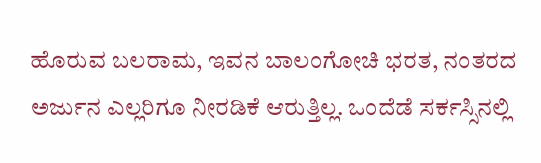ಹೊರುವ ಬಲರಾಮ, ಇವನ ಬಾಲಂಗೋಚಿ ಭರತ, ನಂತರದ ಅರ್ಜುನ ಎಲ್ಲರಿಗೂ ನೀರಡಿಕೆ ಆರುತ್ತಿಲ್ಲ. ಒಂದೆಡೆ ಸರ್ಕಸ್ಸಿನಲ್ಲಿ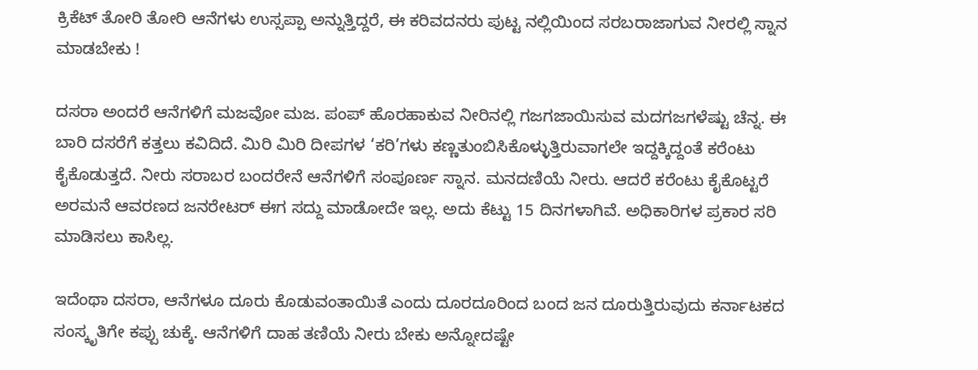ಕ್ರಿಕೆಟ್‌ ತೋರಿ ತೋರಿ ಆನೆಗಳು ಉಸ್ಸಪ್ಪಾ ಅನ್ನುತ್ತಿದ್ದರೆ, ಈ ಕರಿವದನರು ಪುಟ್ಟ ನಲ್ಲಿಯಿಂದ ಸರಬರಾಜಾಗುವ ನೀರಲ್ಲಿ ಸ್ನಾನ ಮಾಡಬೇಕು !

ದಸರಾ ಅಂದರೆ ಆನೆಗಳಿಗೆ ಮಜವೋ ಮಜ. ಪಂಪ್‌ ಹೊರಹಾಕುವ ನೀರಿನಲ್ಲಿ ಗಜಗಜಾಯಿಸುವ ಮದಗಜಗಳೆಷ್ಟು ಚೆನ್ನ. ಈ ಬಾರಿ ದಸರೆಗೆ ಕತ್ತಲು ಕವಿದಿದೆ. ಮಿರಿ ಮಿರಿ ದೀಪಗಳ ‘ಕರಿ’ಗಳು ಕಣ್ಣತುಂಬಿಸಿಕೊಳ್ಳುತ್ತಿರುವಾಗಲೇ ಇದ್ದಕ್ಕಿದ್ದಂತೆ ಕರೆಂಟು ಕೈಕೊಡುತ್ತದೆ. ನೀರು ಸರಾಬರ ಬಂದರೇನೆ ಆನೆಗಳಿಗೆ ಸಂಪೂರ್ಣ ಸ್ನಾನ. ಮನದಣಿಯೆ ನೀರು. ಆದರೆ ಕರೆಂಟು ಕೈಕೊಟ್ಟರೆ ಅರಮನೆ ಆವರಣದ ಜನರೇಟರ್‌ ಈಗ ಸದ್ದು ಮಾಡೋದೇ ಇಲ್ಲ. ಅದು ಕೆಟ್ಟು 15 ದಿನಗಳಾಗಿವೆ. ಅಧಿಕಾರಿಗಳ ಪ್ರಕಾರ ಸರಿ ಮಾಡಿಸಲು ಕಾಸಿಲ್ಲ.

ಇದೆಂಥಾ ದಸರಾ, ಆನೆಗಳೂ ದೂರು ಕೊಡುವಂತಾಯಿತೆ ಎಂದು ದೂರದೂರಿಂದ ಬಂದ ಜನ ದೂರುತ್ತಿರುವುದು ಕರ್ನಾಟಕದ ಸಂಸ್ಕೃತಿಗೇ ಕಪ್ಪು ಚುಕ್ಕೆ. ಆನೆಗಳಿಗೆ ದಾಹ ತಣಿಯೆ ನೀರು ಬೇಕು ಅನ್ನೋದಷ್ಟೇ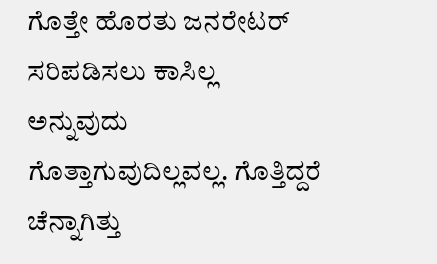ಗೊತ್ತೇ ಹೊರತು ಜನರೇಟರ್‌ ಸರಿಪಡಿಸಲು ಕಾಸಿಲ್ಲ ಅನ್ನುವುದು ಗೊತ್ತಾಗುವುದಿಲ್ಲವಲ್ಲ. ಗೊತ್ತಿದ್ದರೆ ಚೆನ್ನಾಗಿತ್ತು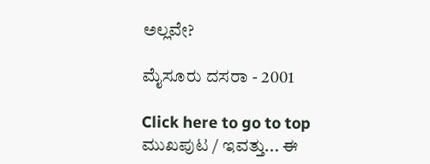ಅಲ್ಲವೇ?

ಮೈಸೂರು ದಸರಾ - 2001

Click here to go to top
ಮುಖಪುಟ / ಇವತ್ತು... ಈ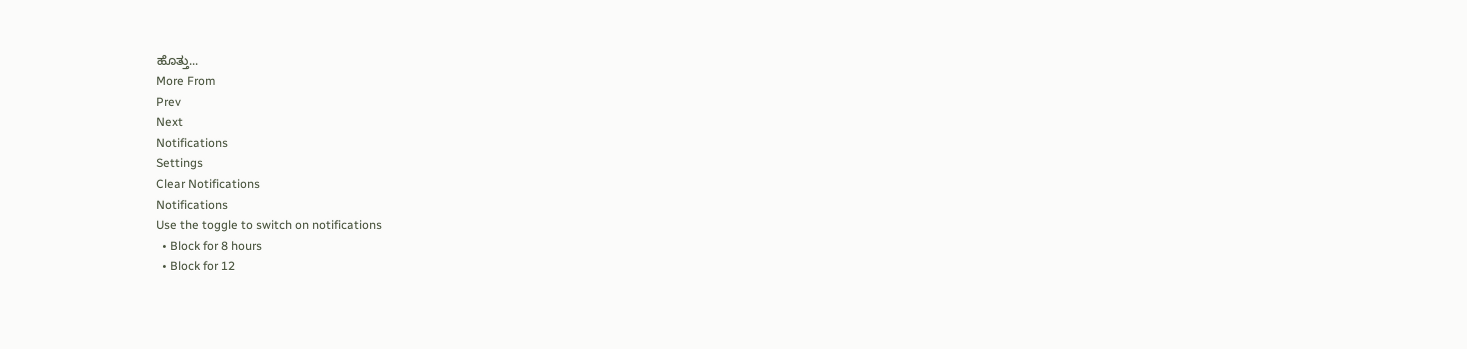ಹೊತ್ತು...
More From
Prev
Next
Notifications
Settings
Clear Notifications
Notifications
Use the toggle to switch on notifications
  • Block for 8 hours
  • Block for 12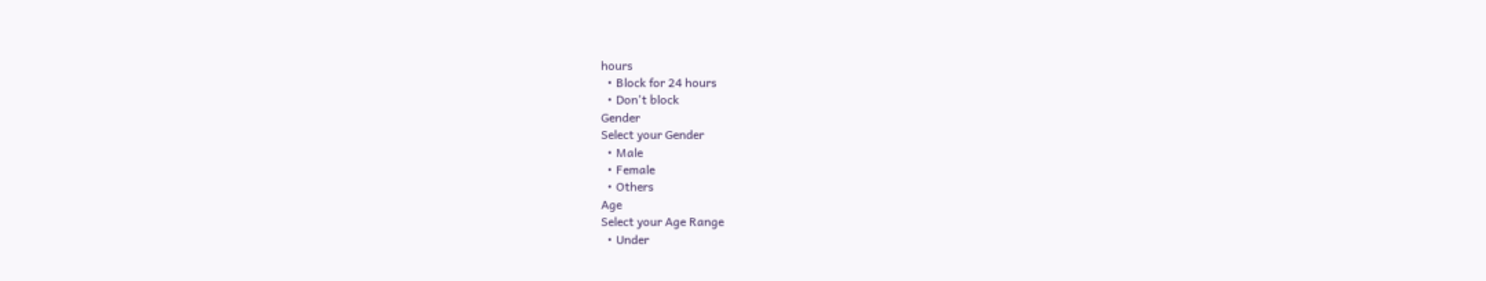hours
  • Block for 24 hours
  • Don't block
Gender
Select your Gender
  • Male
  • Female
  • Others
Age
Select your Age Range
  • Under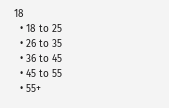18
  • 18 to 25
  • 26 to 35
  • 36 to 45
  • 45 to 55
  • 55+